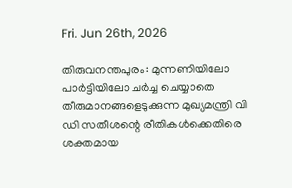Fri. Jun 26th, 2026

തിരുവനന്തപുരം: മുന്നണിയിലോ പാര്‍ട്ടിയിലോ ചര്‍ച്ച ചെയ്യാതെ തീരുമാനങ്ങളെടുക്കുന്ന മുഖ്യമന്ത്രി വി ഡി സതീശന്റെ രീതികള്‍ക്കെതിരെ ശക്തമായ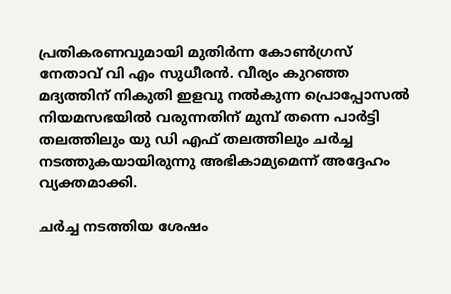പ്രതികരണവുമായി മുതിര്‍ന്ന കോണ്‍ഗ്രസ് നേതാവ് വി എം സുധീരന്‍. വീര്യം കുറഞ്ഞ മദ്യത്തിന് നികുതി ഇളവു നല്‍കുന്ന പ്രൊപ്പോസല്‍ നിയമസഭയില്‍ വരുന്നതിന് മുമ്പ് തന്നെ പാര്‍ട്ടി തലത്തിലും യു ഡി എഫ് തലത്തിലും ചര്‍ച്ച നടത്തുകയായിരുന്നു അഭികാമ്യമെന്ന് അദ്ദേഹം വ്യക്തമാക്കി.

ചര്‍ച്ച നടത്തിയ ശേഷം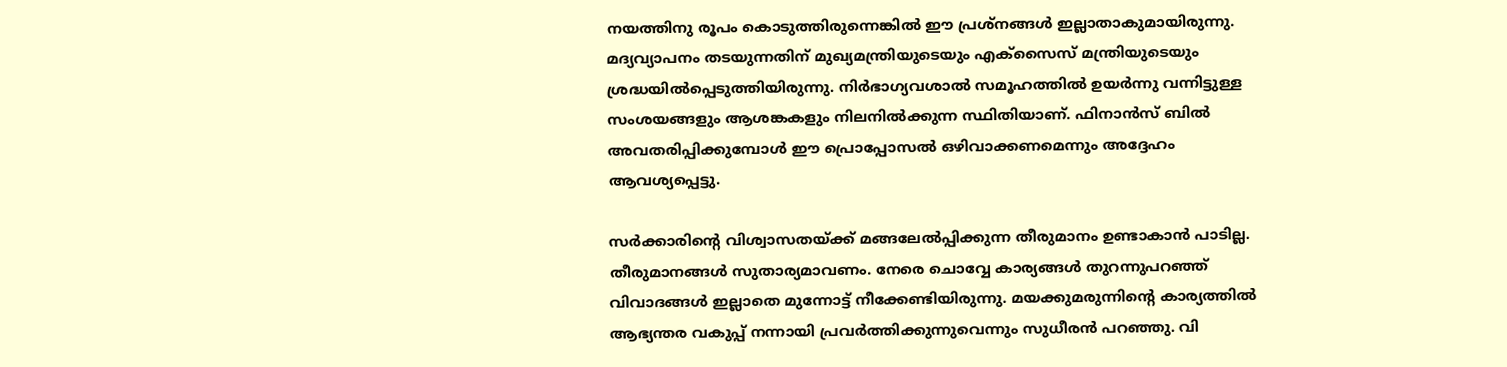നയത്തിനു രൂപം കൊടുത്തിരുന്നെങ്കില്‍ ഈ പ്രശ്‌നങ്ങള്‍ ഇല്ലാതാകുമായിരുന്നു. മദ്യവ്യാപനം തടയുന്നതിന് മുഖ്യമന്ത്രിയുടെയും എക്‌സൈസ് മന്ത്രിയുടെയും ശ്രദ്ധയില്‍പ്പെടുത്തിയിരുന്നു. നിര്‍ഭാഗ്യവശാല്‍ സമൂഹത്തില്‍ ഉയര്‍ന്നു വന്നിട്ടുള്ള സംശയങ്ങളും ആശങ്കകളും നിലനില്‍ക്കുന്ന സ്ഥിതിയാണ്. ഫിനാന്‍സ് ബില്‍ അവതരിപ്പിക്കുമ്പോള്‍ ഈ പ്രൊപ്പോസല്‍ ഒഴിവാക്കണമെന്നും അദ്ദേഹം ആവശ്യപ്പെട്ടു.

സര്‍ക്കാരിന്റെ വിശ്വാസതയ്ക്ക് മങ്ങലേല്‍പ്പിക്കുന്ന തീരുമാനം ഉണ്ടാകാന്‍ പാടില്ല. തീരുമാനങ്ങള്‍ സുതാര്യമാവണം. നേരെ ചൊവ്വേ കാര്യങ്ങള്‍ തുറന്നുപറഞ്ഞ് വിവാദങ്ങള്‍ ഇല്ലാതെ മുന്നോട്ട് നീക്കേണ്ടിയിരുന്നു. മയക്കുമരുന്നിന്റെ കാര്യത്തില്‍ ആഭ്യന്തര വകുപ്പ് നന്നായി പ്രവര്‍ത്തിക്കുന്നുവെന്നും സുധീരന്‍ പറഞ്ഞു. വി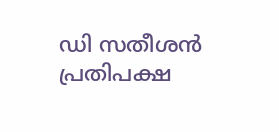ഡി സതീശന്‍ പ്രതിപക്ഷ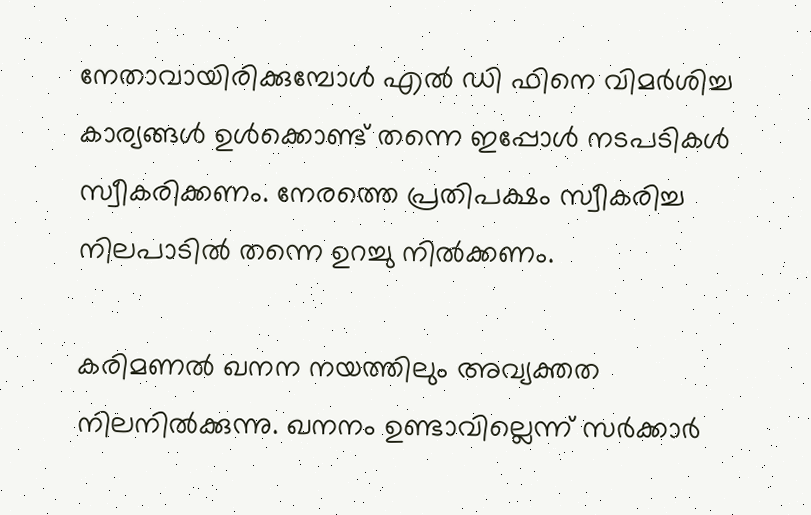നേതാവായിരിക്കുമ്പോള്‍ എല്‍ ഡി ഫിനെ വിമര്‍ശിച്ച കാര്യങ്ങള്‍ ഉള്‍ക്കൊണ്ട് തന്നെ ഇപ്പോള്‍ നടപടികള്‍ സ്വീകരിക്കണം. നേരത്തെ പ്രതിപക്ഷം സ്വീകരിച്ച നിലപാടില്‍ തന്നെ ഉറച്ചു നില്‍ക്കണം.

കരിമണല്‍ ഖനന നയത്തിലും അവ്യക്തത നിലനില്‍ക്കുന്നു. ഖനനം ഉണ്ടാവില്ലെന്ന് സര്‍ക്കാര്‍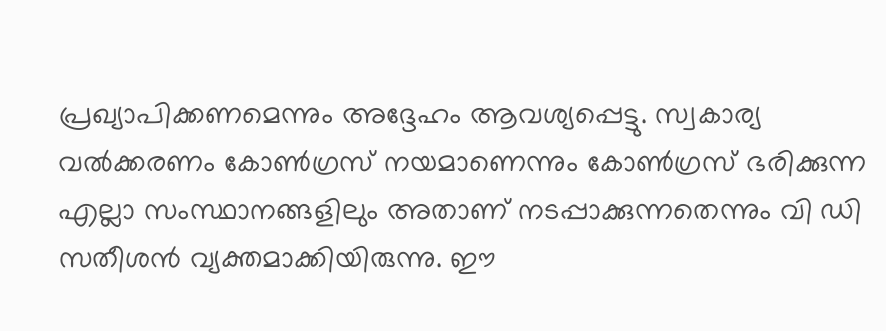പ്രഖ്യാപിക്കണമെന്നും അദ്ദേഹം ആവശ്യപ്പെട്ടു. സ്വകാര്യ വല്‍ക്കരണം കോണ്‍ഗ്രസ് നയമാണെന്നും കോണ്‍ഗ്രസ് ഭരിക്കുന്ന എല്ലാ സംസ്ഥാനങ്ങളിലും അതാണ് നടപ്പാക്കുന്നതെന്നും വി ഡി സതീശന്‍ വ്യക്തമാക്കിയിരുന്നു. ഈ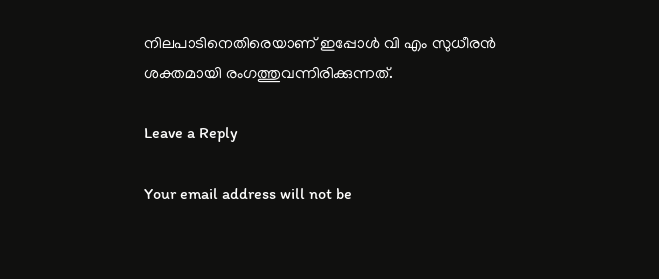നിലപാടിനെതിരെയാണ് ഇപ്പോള്‍ വി എം സുധീരന്‍ ശക്തമായി രംഗത്തുവന്നിരിക്കുന്നത്.

Leave a Reply

Your email address will not be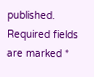published. Required fields are marked *